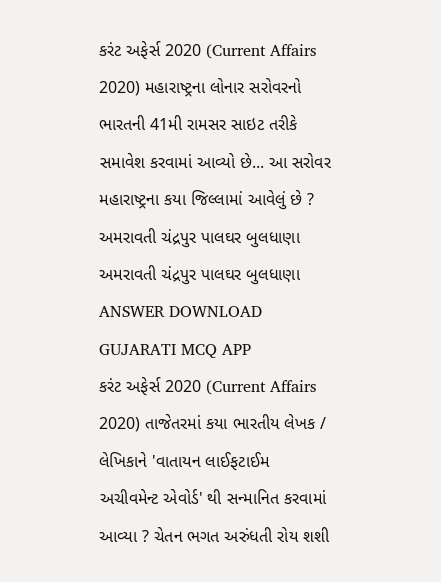કરંટ અફેર્સ 2020 (Current Affairs 2020) મહારાષ્ટ્રના લોનાર સરોવરનો ભારતની 41મી રામસર સાઇટ તરીકે સમાવેશ કરવામાં આવ્યો છે... આ સરોવર મહારાષ્ટ્રના કયા જિલ્લામાં આવેલું છે ? અમરાવતી ચંદ્રપુર પાલઘર બુલધાણા અમરાવતી ચંદ્રપુર પાલઘર બુલધાણા ANSWER DOWNLOAD GUJARATI MCQ APP
કરંટ અફેર્સ 2020 (Current Affairs 2020) તાજેતરમાં કયા ભારતીય લેખક / લેખિકાને 'વાતાયન લાઈફટાઈમ અચીવમેન્ટ એવોર્ડ' થી સન્માનિત કરવામાં આવ્યા ? ચેતન ભગત અરુંધતી રોય શશી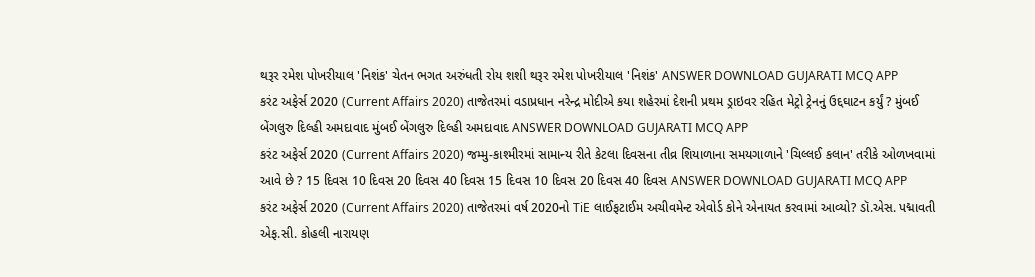થરૂર રમેશ પોખરીયાલ 'નિશંક' ચેતન ભગત અરુંધતી રોય શશી થરૂર રમેશ પોખરીયાલ 'નિશંક' ANSWER DOWNLOAD GUJARATI MCQ APP
કરંટ અફેર્સ 2020 (Current Affairs 2020) તાજેતરમાં વડાપ્રધાન નરેન્દ્ર મોદીએ કયા શહેરમાં દેશની પ્રથમ ડ્રાઇવર રહિત મેટ્રો ટ્રેનનું ઉદ્દઘાટન કર્યું ? મુંબઈ બેંગલુરુ દિલ્હી અમદાવાદ મુંબઈ બેંગલુરુ દિલ્હી અમદાવાદ ANSWER DOWNLOAD GUJARATI MCQ APP
કરંટ અફેર્સ 2020 (Current Affairs 2020) જમ્મુ-કાશ્મીરમાં સામાન્ય રીતે કેટલા દિવસના તીવ્ર શિયાળાના સમયગાળાને 'ચિલ્લઈ કલાન' તરીકે ઓળખવામાં આવે છે ? 15 દિવસ 10 દિવસ 20 દિવસ 40 દિવસ 15 દિવસ 10 દિવસ 20 દિવસ 40 દિવસ ANSWER DOWNLOAD GUJARATI MCQ APP
કરંટ અફેર્સ 2020 (Current Affairs 2020) તાજેતરમાં વર્ષ 2020નો TiE લાઈફટાઈમ અચીવમેન્ટ એવોર્ડ કોને એનાયત કરવામાં આવ્યો? ડૉ.એસ. પદ્માવતી એફ.સી. કોહલી નારાયણ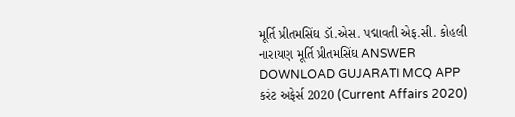મૂર્તિ પ્રીતમસિંઘ ડૉ.એસ. પદ્માવતી એફ.સી. કોહલી નારાયણ મૂર્તિ પ્રીતમસિંઘ ANSWER DOWNLOAD GUJARATI MCQ APP
કરંટ અફેર્સ 2020 (Current Affairs 2020)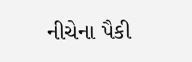નીચેના પૈકી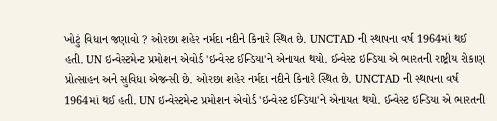ખોટું વિધાન જણાવો ? ઓરછા શહેર નર્મદા નદીને કિનારે સ્થિત છે. UNCTAD ની સ્થાપના વર્ષ 1964માં થઈ હતી. UN ઇન્વેસ્ટમેન્ટ પ્રમોશન એવોર્ડ 'ઇન્વેસ્ટ ઈન્ડિયા'ને એનાયત થયો. ઈન્વેસ્ટ ઇન્ડિયા એ ભારતની રાષ્ટ્રીય રોકાણ પ્રોત્સાહન અને સુવિધા એજન્સી છે. ઓરછા શહેર નર્મદા નદીને કિનારે સ્થિત છે. UNCTAD ની સ્થાપના વર્ષ 1964માં થઈ હતી. UN ઇન્વેસ્ટમેન્ટ પ્રમોશન એવોર્ડ 'ઇન્વેસ્ટ ઈન્ડિયા'ને એનાયત થયો. ઈન્વેસ્ટ ઇન્ડિયા એ ભારતની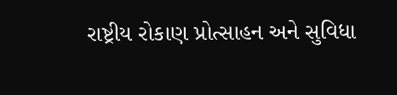રાષ્ટ્રીય રોકાણ પ્રોત્સાહન અને સુવિધા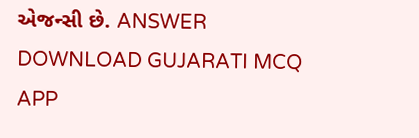એજન્સી છે. ANSWER DOWNLOAD GUJARATI MCQ APP